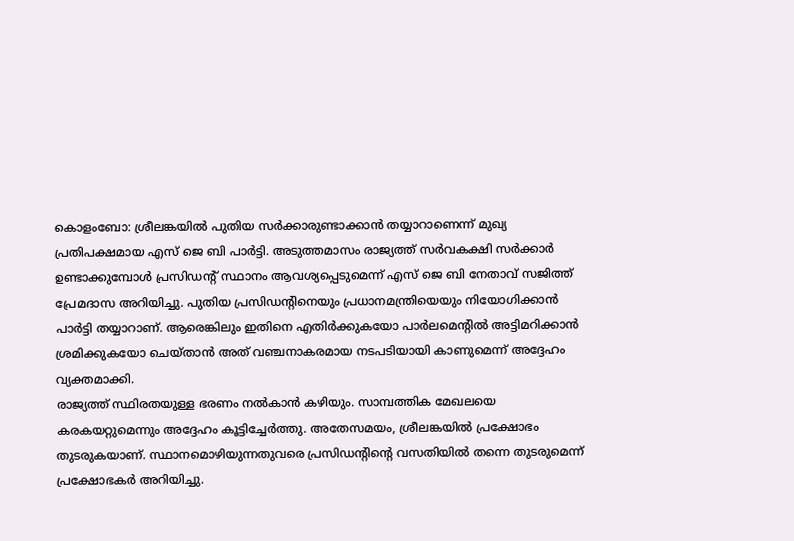കൊളംബോ: ശ്രീലങ്കയിൽ പുതിയ സർക്കാരുണ്ടാക്കാൻ തയ്യാറാണെന്ന് മുഖ്യ പ്രതിപക്ഷമായ എസ് ജെ ബി പാർട്ടി. അടുത്തമാസം രാജ്യത്ത് സർവകക്ഷി സർക്കാർ ഉണ്ടാക്കുമ്പോൾ പ്രസിഡന്റ് സ്ഥാനം ആവശ്യപ്പെടുമെന്ന് എസ് ജെ ബി നേതാവ് സജിത്ത് പ്രേമദാസ അറിയിച്ചു. പുതിയ പ്രസിഡന്റിനെയും പ്രധാനമന്ത്രിയെയും നിയോഗിക്കാൻ പാർട്ടി തയ്യാറാണ്. ആരെങ്കിലും ഇതിനെ എതിർക്കുകയോ പാർലമെന്റിൽ അട്ടിമറിക്കാൻ ശ്രമിക്കുകയോ ചെയ്താൻ അത് വഞ്ചനാകരമായ നടപടിയായി കാണുമെന്ന് അദ്ദേഹം വ്യക്തമാക്കി.
രാജ്യത്ത് സ്ഥിരതയുള്ള ഭരണം നൽകാൻ കഴിയും. സാമ്പത്തിക മേഖലയെ കരകയറ്റുമെന്നും അദ്ദേഹം കൂട്ടിച്ചേർത്തു. അതേസമയം, ശ്രീലങ്കയിൽ പ്രക്ഷോഭം തുടരുകയാണ്. സ്ഥാനമൊഴിയുന്നതുവരെ പ്രസിഡന്റിന്റെ വസതിയിൽ തന്നെ തുടരുമെന്ന് പ്രക്ഷോഭകർ അറിയിച്ചു.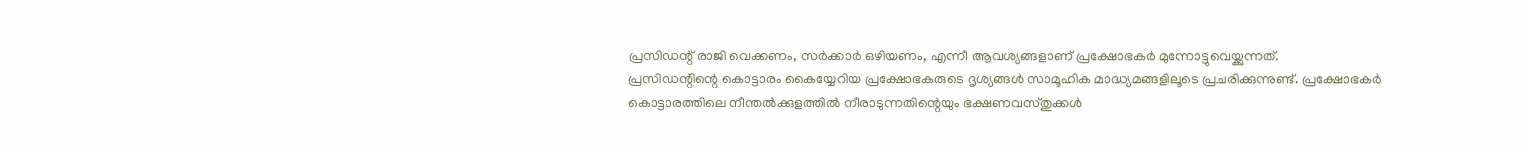പ്രസിഡന്റ് രാജി വെക്കണം, സർക്കാർ ഒഴിയണം, എന്നീ ആവശ്യങ്ങളാണ് പ്രക്ഷോഭകർ മുന്നോട്ടുവെയ്ക്കുന്നത്.
പ്രസിഡന്റിന്റെ കൊട്ടാരം കൈയ്യേറിയ പ്രക്ഷോഭകരുടെ ദൃശ്യങ്ങൾ സാമൂഹിക മാദ്ധ്യമങ്ങളിലൂടെ പ്രചരിക്കുന്നുണ്ട്. പ്രക്ഷോഭകർ കൊട്ടാരത്തിലെ നീന്തൽക്കുളത്തിൽ നീരാടുന്നതിന്റെയും ഭക്ഷണവസ്തുക്കൾ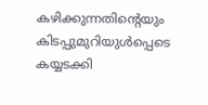കഴിക്കുന്നതിന്റെയും കിടപ്പുമുറിയുൾപ്പെടെ കയ്യടക്കി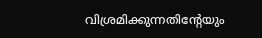വിശ്രമിക്കുന്നതിന്റേയും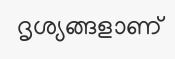ദൃശ്യങ്ങളാണ്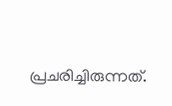പ്രചരിച്ചിരുന്നത്.